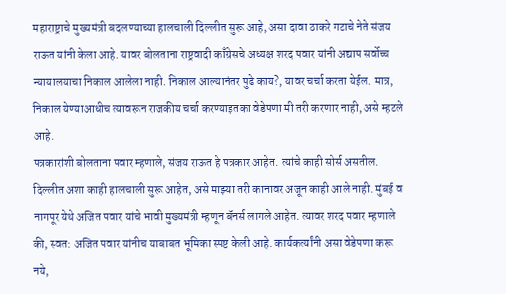महाराष्ट्राचे मुख्यमंत्री बदलण्याच्या हालचाली दिल्लीत सुरू आहे, असा दावा ठाकरे गटाचे नेते संजय राऊत यांनी केला आहे. यावर बोलताना राष्ट्रवादी काँग्रेसचे अध्यक्ष शरद पवार यांनी अद्याप सर्वोच्च न्यायालयाचा निकाल आलेला नाही. निकाल आल्यानंतर पुढे काय?, यावर चर्चा करता येईल. मात्र, निकाल येण्याआधीच त्यावरून राजकीय चर्चा करण्याइतका वेडेपणा मी तरी करणार नाही, असे म्हटले आहे.
पत्रकारांशी बोलताना पवार म्हणाले, संजय राऊत हे पत्रकार आहेत. त्यांचे काही सोर्स असतील. दिल्लीत अशा काही हालचाली सुरू आहेत, असे माझ्या तरी कानावर अजून काही आले नाही. मुंबई व नागपूर येथे अजित पवार यांचे भावी मुख्यमंत्री म्हणून बॅनर्स लागले आहेत. त्यावर शरद पवार म्हणाले की, स्वत: अजित पवार यांनीच याबाबत भूमिका स्पष्ट केली आहे. कार्यकर्त्यांनी असा वेडेपणा करू नये,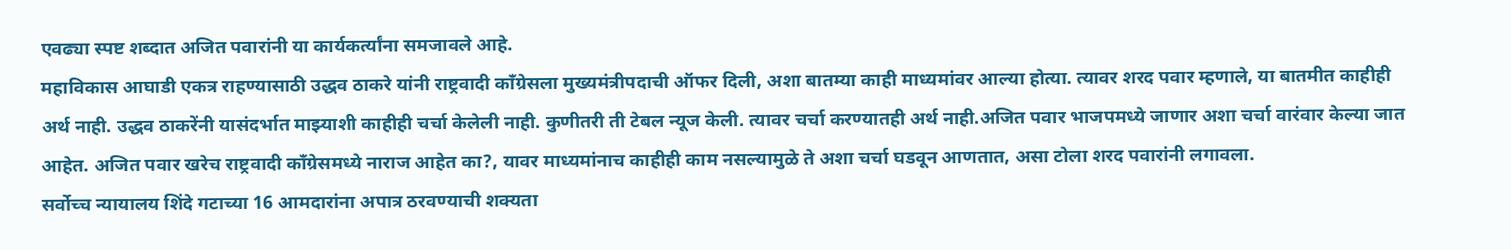एवढ्या स्पष्ट शब्दात अजित पवारांनी या कार्यकर्त्यांना समजावले आहे.
महाविकास आघाडी एकत्र राहण्यासाठी उद्धव ठाकरे यांनी राष्ट्रवादी काँग्रेसला मुख्यमंत्रीपदाची ऑफर दिली, अशा बातम्या काही माध्यमांवर आल्या होत्या. त्यावर शरद पवार म्हणाले, या बातमीत काहीही अर्थ नाही. उद्धव ठाकरेंनी यासंदर्भात माझ्याशी काहीही चर्चा केलेली नाही. कुणीतरी ती टेबल न्यूज केली. त्यावर चर्चा करण्यातही अर्थ नाही.अजित पवार भाजपमध्ये जाणार अशा चर्चा वारंवार केल्या जात आहेत. अजित पवार खरेच राष्ट्रवादी काँग्रेसमध्ये नाराज आहेत का?, यावर माध्यमांनाच काहीही काम नसल्यामुळे ते अशा चर्चा घडवून आणतात, असा टोला शरद पवारांनी लगावला.
सर्वोच्च न्यायालय शिंदे गटाच्या 16 आमदारांना अपात्र ठरवण्याची शक्यता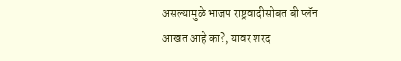असल्यामुळे भाजप राष्ट्रवादीसोबत बी प्लॅन आखत आहे का?, यावर शरद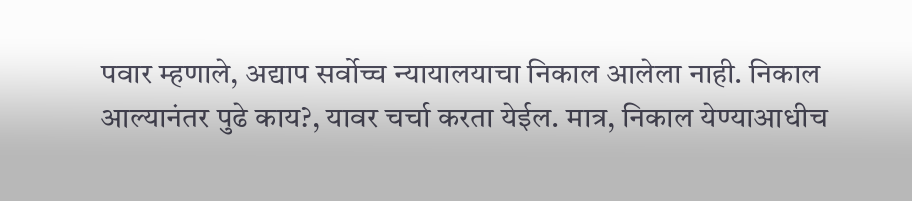पवार म्हणाले, अद्याप सर्वोच्च न्यायालयाचा निकाल आलेला नाही. निकाल आल्यानंतर पुढे काय?, यावर चर्चा करता येईल. मात्र, निकाल येण्याआधीच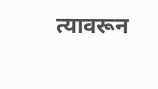त्यावरून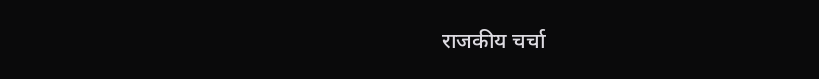राजकीय चर्चा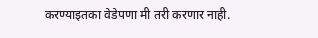करण्याइतका वेडेपणा मी तरी करणार नाही.